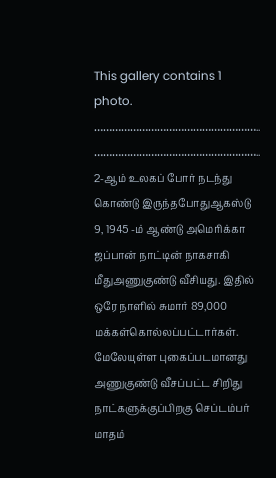This gallery contains 1 photo.
……………………………………………….. ……………………………………………….. 2-ஆம் உலகப் போர் நடந்து கொண்டு இருந்தபோதுஆகஸ்டு 9, 1945 -ம் ஆண்டு அமெரிக்கா ஜப்பான் நாட்டின் நாகசாகி மீதுஅணுகுண்டு வீசியது. இதில் ஒரே நாளில் சுமார் 89,000 மக்கள்கொல்லப்பட்டார்கள். மேலேயுள்ள புகைப்படமானது அணுகுண்டு வீசப்பட்ட சிறிது நாட்களுக்குப்பிறகு செப்டம்பர் மாதம்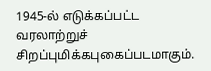1945-ல் எடுக்கப்பட்ட வரலாற்றுச் சிறப்புமிக்கபுகைப்படமாகும்.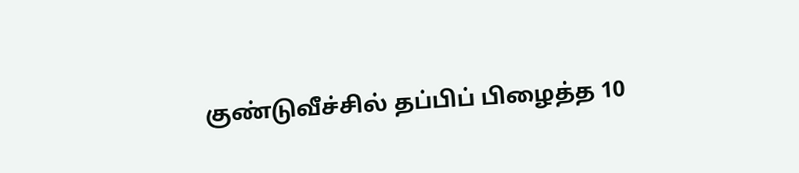குண்டுவீச்சில் தப்பிப் பிழைத்த 10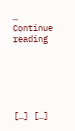… Continue reading






[…] […]